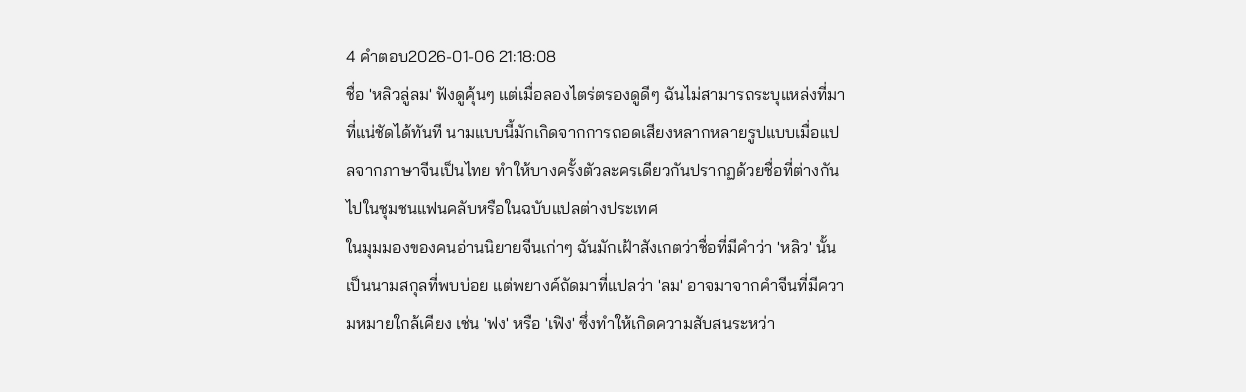4 คำตอบ2026-01-06 21:18:08
ชื่อ 'หลิวลู่ลม' ฟังดูคุ้นๆ แต่เมื่อลองไตร่ตรองดูดีๆ ฉันไม่สามารถระบุแหล่งที่มาที่แน่ชัดได้ทันที นามแบบนี้มักเกิดจากการถอดเสียงหลากหลายรูปแบบเมื่อแปลจากภาษาจีนเป็นไทย ทำให้บางครั้งตัวละครเดียวกันปรากฏด้วยชื่อที่ต่างกันไปในชุมชนแฟนคลับหรือในฉบับแปลต่างประเทศ
ในมุมมองของคนอ่านนิยายจีนเก่าๆ ฉันมักเฝ้าสังเกตว่าชื่อที่มีคำว่า 'หลิว' นั้นเป็นนามสกุลที่พบบ่อย แต่พยางค์ถัดมาที่แปลว่า 'ลม' อาจมาจากคำจีนที่มีความหมายใกล้เคียง เช่น 'ฟง' หรือ 'เฟิง' ซึ่งทำให้เกิดความสับสนระหว่า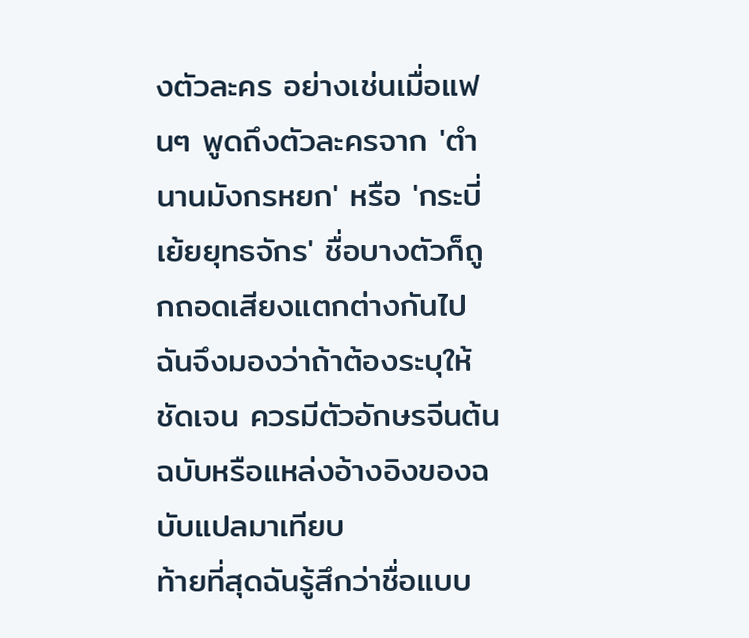งตัวละคร อย่างเช่นเมื่อแฟนๆ พูดถึงตัวละครจาก 'ตำนานมังกรหยก' หรือ 'กระบี่เย้ยยุทธจักร' ชื่อบางตัวก็ถูกถอดเสียงแตกต่างกันไป ฉันจึงมองว่าถ้าต้องระบุให้ชัดเจน ควรมีตัวอักษรจีนต้นฉบับหรือแหล่งอ้างอิงของฉบับแปลมาเทียบ
ท้ายที่สุดฉันรู้สึกว่าชื่อแบบ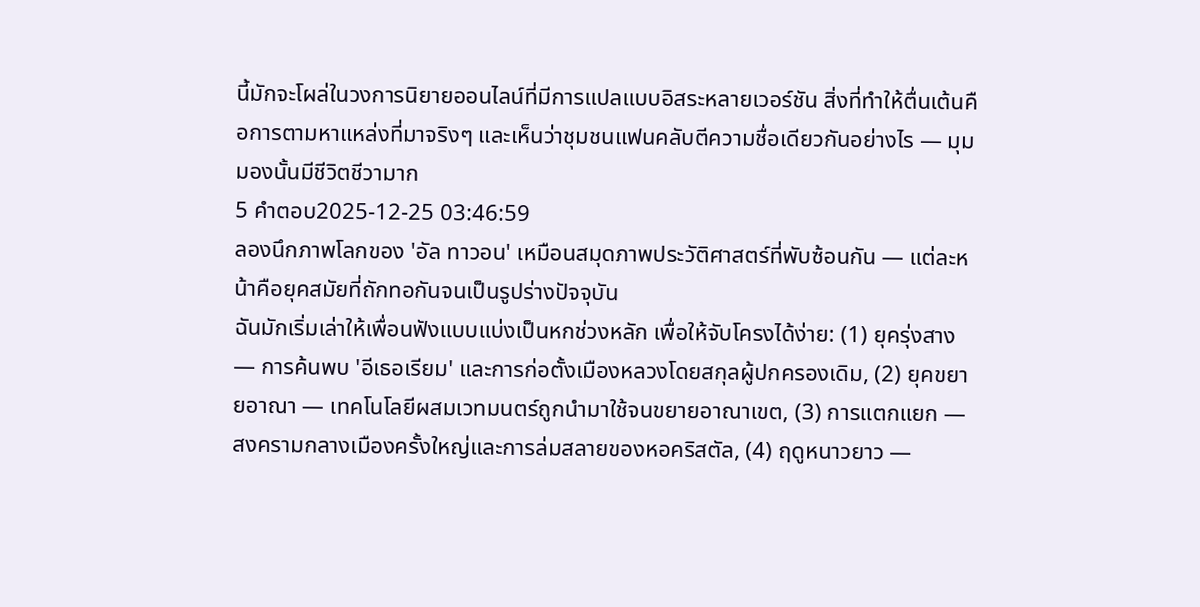นี้มักจะโผล่ในวงการนิยายออนไลน์ที่มีการแปลแบบอิสระหลายเวอร์ชัน สิ่งที่ทำให้ตื่นเต้นคือการตามหาแหล่งที่มาจริงๆ และเห็นว่าชุมชนแฟนคลับตีความชื่อเดียวกันอย่างไร — มุมมองนั้นมีชีวิตชีวามาก
5 คำตอบ2025-12-25 03:46:59
ลองนึกภาพโลกของ 'อัล ทาวอน' เหมือนสมุดภาพประวัติศาสตร์ที่พับซ้อนกัน — แต่ละหน้าคือยุคสมัยที่ถักทอกันจนเป็นรูปร่างปัจจุบัน
ฉันมักเริ่มเล่าให้เพื่อนฟังแบบแบ่งเป็นหกช่วงหลัก เพื่อให้จับโครงได้ง่าย: (1) ยุครุ่งสาง — การค้นพบ 'อีเธอเรียม' และการก่อตั้งเมืองหลวงโดยสกุลผู้ปกครองเดิม, (2) ยุคขยายอาณา — เทคโนโลยีผสมเวทมนตร์ถูกนำมาใช้จนขยายอาณาเขต, (3) การแตกแยก — สงครามกลางเมืองครั้งใหญ่และการล่มสลายของหอคริสตัล, (4) ฤดูหนาวยาว —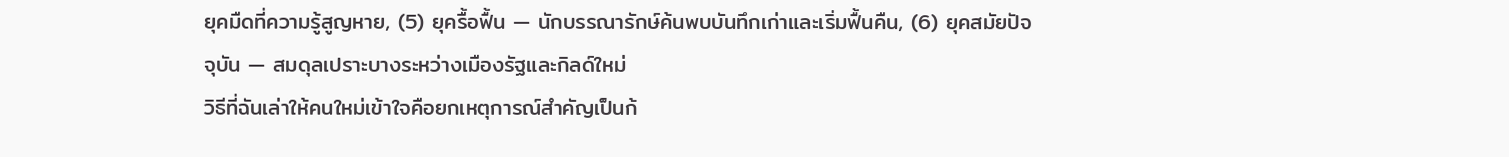ยุคมืดที่ความรู้สูญหาย, (5) ยุครื้อฟื้น — นักบรรณารักษ์ค้นพบบันทึกเก่าและเริ่มฟื้นคืน, (6) ยุคสมัยปัจจุบัน — สมดุลเปราะบางระหว่างเมืองรัฐและกิลด์ใหม่
วิธีที่ฉันเล่าให้คนใหม่เข้าใจคือยกเหตุการณ์สำคัญเป็นก้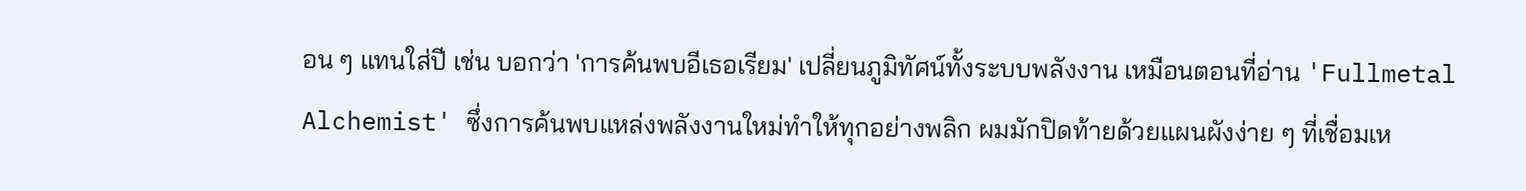อน ๆ แทนใส่ปี เช่น บอกว่า 'การค้นพบอีเธอเรียม' เปลี่ยนภูมิทัศน์ทั้งระบบพลังงาน เหมือนตอนที่อ่าน 'Fullmetal Alchemist' ซึ่งการค้นพบแหล่งพลังงานใหม่ทำให้ทุกอย่างพลิก ผมมักปิดท้ายด้วยแผนผังง่าย ๆ ที่เชื่อมเห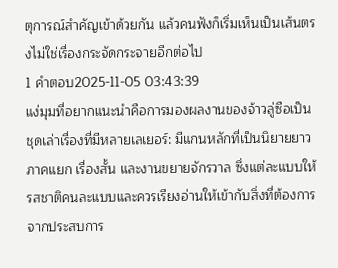ตุการณ์สำคัญเข้าด้วยกัน แล้วคนฟังก็เริ่มเห็นเป็นเส้นตรงไม่ใช่เรื่องกระจัดกระจายอีกต่อไป
1 คำตอบ2025-11-05 03:43:39
แง่มุมที่อยากแนะนำคือการมองผลงานของจ้าวลู่ซือเป็นชุดเล่าเรื่องที่มีหลายเลเยอร์: มีแกนหลักที่เป็นนิยายยาว ภาคแยก เรื่องสั้น และงานขยายจักรวาล ซึ่งแต่ละแบบให้รสชาติคนละแบบและควรเรียงอ่านให้เข้ากับสิ่งที่ต้องการจากประสบการ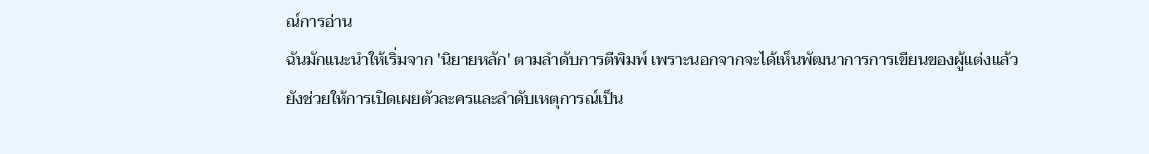ณ์การอ่าน
ฉันมักแนะนำให้เริ่มจาก 'นิยายหลัก' ตามลำดับการตีพิมพ์ เพราะนอกจากจะได้เห็นพัฒนาการการเขียนของผู้แต่งแล้ว ยังช่วยให้การเปิดเผยตัวละครและลำดับเหตุการณ์เป็น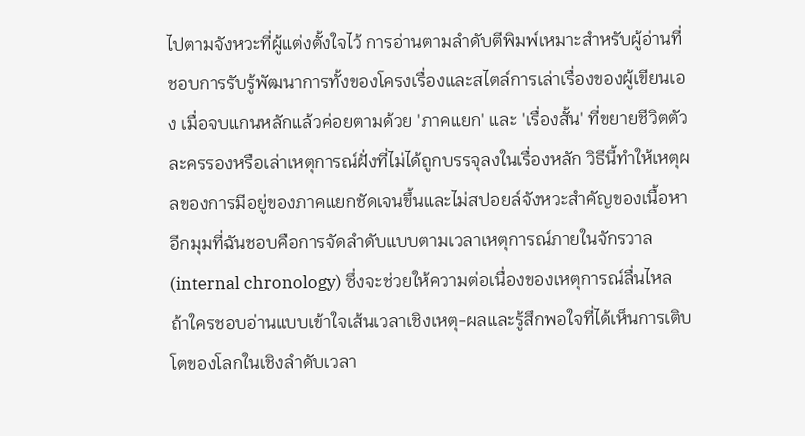ไปตามจังหวะที่ผู้แต่งตั้งใจไว้ การอ่านตามลำดับตีพิมพ์เหมาะสำหรับผู้อ่านที่ชอบการรับรู้พัฒนาการทั้งของโครงเรื่องและสไตล์การเล่าเรื่องของผู้เขียนเอง เมื่อจบแกนหลักแล้วค่อยตามด้วย 'ภาคแยก' และ 'เรื่องสั้น' ที่ขยายชีวิตตัวละครรองหรือเล่าเหตุการณ์ฝั่งที่ไม่ได้ถูกบรรจุลงในเรื่องหลัก วิธีนี้ทำให้เหตุผลของการมีอยู่ของภาคแยกชัดเจนขึ้นและไม่สปอยล์จังหวะสำคัญของเนื้อหา
อีกมุมที่ฉันชอบคือการจัดลำดับแบบตามเวลาเหตุการณ์ภายในจักรวาล (internal chronology) ซึ่งจะช่วยให้ความต่อเนื่องของเหตุการณ์ลื่นไหล ถ้าใครชอบอ่านแบบเข้าใจเส้นเวลาเชิงเหตุ-ผลและรู้สึกพอใจที่ได้เห็นการเติบโตของโลกในเชิงลำดับเวลา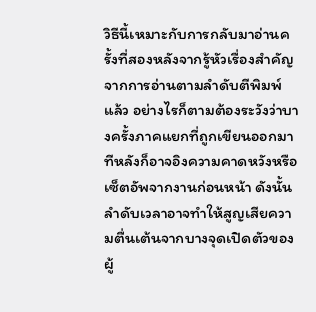วิธีนี้เหมาะกับการกลับมาอ่านครั้งที่สองหลังจากรู้หัวเรื่องสำคัญจากการอ่านตามลำดับตีพิมพ์แล้ว อย่างไรก็ตามต้องระวังว่าบางครั้งภาคแยกที่ถูกเขียนออกมาทีหลังก็อาจอิงความคาดหวังหรือเซ็ตอัพจากงานก่อนหน้า ดังนั้นลำดับเวลาอาจทำให้สูญเสียความตื่นเต้นจากบางจุดเปิดตัวของผู้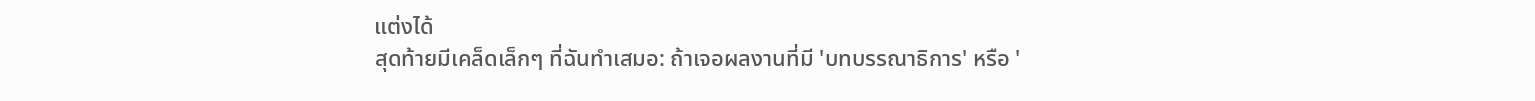แต่งได้
สุดท้ายมีเคล็ดเล็กๆ ที่ฉันทำเสมอ: ถ้าเจอผลงานที่มี 'บทบรรณาธิการ' หรือ '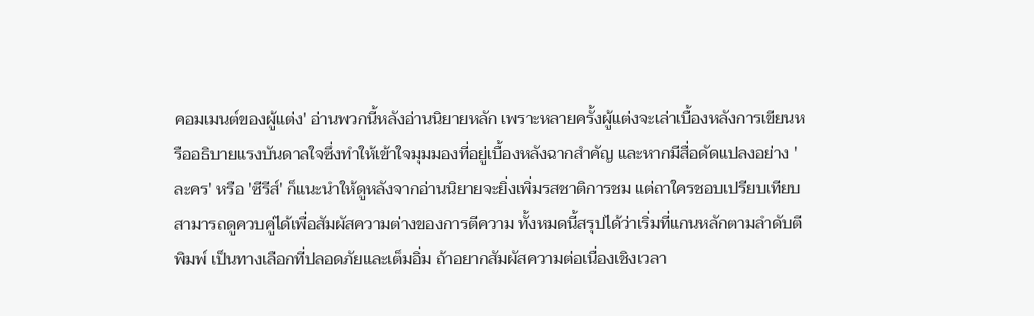คอมเมนต์ของผู้แต่ง' อ่านพวกนี้หลังอ่านนิยายหลัก เพราะหลายครั้งผู้แต่งจะเล่าเบื้องหลังการเขียนหรืออธิบายแรงบันดาลใจซึ่งทำให้เข้าใจมุมมองที่อยู่เบื้องหลังฉากสำคัญ และหากมีสื่อดัดแปลงอย่าง 'ละคร' หรือ 'ซีรีส์' ก็แนะนำให้ดูหลังจากอ่านนิยายจะยิ่งเพิ่มรสชาติการชม แต่ถาใครชอบเปรียบเทียบสามารถดูควบคู่ได้เพื่อสัมผัสความต่างของการตีความ ทั้งหมดนี้สรุปได้ว่าเริ่มที่แกนหลักตามลำดับตีพิมพ์ เป็นทางเลือกที่ปลอดภัยและเต็มอิ่ม ถ้าอยากสัมผัสความต่อเนื่องเชิงเวลา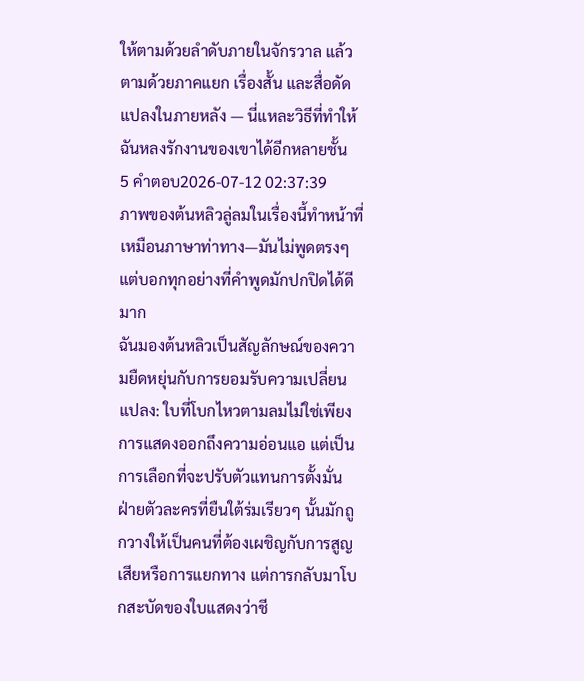ให้ตามด้วยลำดับภายในจักรวาล แล้วตามด้วยภาคแยก เรื่องสั้น และสื่อดัดแปลงในภายหลัง — นี่แหละวิธีที่ทำให้ฉันหลงรักงานของเขาได้อีกหลายชั้น
5 คำตอบ2026-07-12 02:37:39
ภาพของต้นหลิวลู่ลมในเรื่องนี้ทำหน้าที่เหมือนภาษาท่าทาง—มันไม่พูดตรงๆ แต่บอกทุกอย่างที่คำพูดมักปกปิดได้ดีมาก
ฉันมองต้นหลิวเป็นสัญลักษณ์ของความยืดหยุ่นกับการยอมรับความเปลี่ยนแปลง: ใบที่โบกไหวตามลมไม่ใช่เพียงการแสดงออกถึงความอ่อนแอ แต่เป็นการเลือกที่จะปรับตัวแทนการตั้งมั่น ฝ่ายตัวละครที่ยืนใต้ร่มเรียวๆ นั้นมักถูกวางให้เป็นคนที่ต้องเผชิญกับการสูญเสียหรือการแยกทาง แต่การกลับมาโบกสะบัดของใบแสดงว่าชี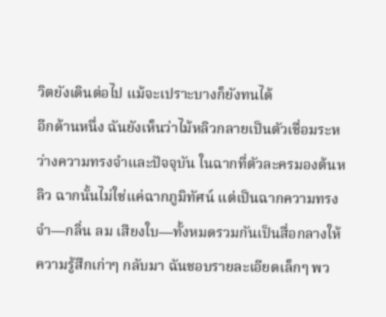วิตยังเดินต่อไป แม้จะเปราะบางก็ยังทนได้
อีกด้านหนึ่ง ฉันยังเห็นว่าไม้หลิวกลายเป็นตัวเชื่อมระหว่างความทรงจำและปัจจุบัน ในฉากที่ตัวละครมองต้นหลิว ฉากนั้นไม่ใช่แค่ฉากภูมิทัศน์ แต่เป็นฉากความทรงจำ—กลิ่น ลม เสียงใบ—ทั้งหมดรวมกันเป็นสื่อกลางให้ความรู้สึกเก่าๆ กลับมา ฉันชอบรายละเอียดเล็กๆ พว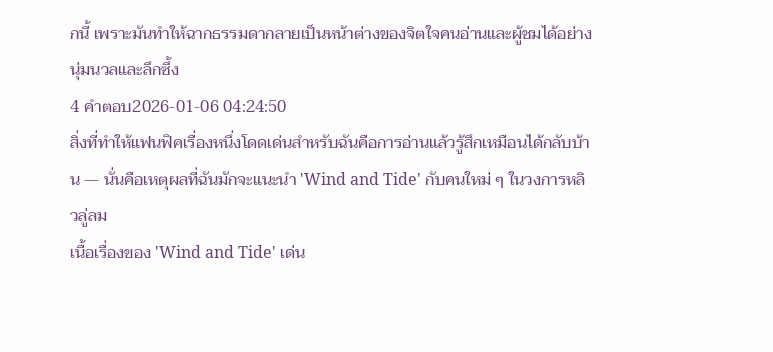กนี้ เพราะมันทำให้ฉากธรรมดากลายเป็นหน้าต่างของจิตใจคนอ่านและผู้ชมได้อย่างนุ่มนวลและลึกซึ้ง
4 คำตอบ2026-01-06 04:24:50
สิ่งที่ทำให้แฟนฟิคเรื่องหนึ่งโดดเด่นสำหรับฉันคือการอ่านแล้วรู้สึกเหมือนได้กลับบ้าน — นั่นคือเหตุผลที่ฉันมักจะแนะนำ 'Wind and Tide' กับคนใหม่ ๆ ในวงการหลิวลู่ลม
เนื้อเรื่องของ 'Wind and Tide' เด่น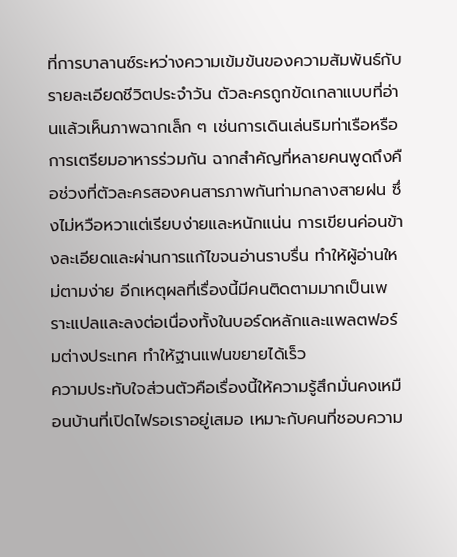ที่การบาลานซ์ระหว่างความเข้มข้นของความสัมพันธ์กับรายละเอียดชีวิตประจำวัน ตัวละครถูกขัดเกลาแบบที่อ่านแล้วเห็นภาพฉากเล็ก ๆ เช่นการเดินเล่นริมท่าเรือหรือการเตรียมอาหารร่วมกัน ฉากสำคัญที่หลายคนพูดถึงคือช่วงที่ตัวละครสองคนสารภาพกันท่ามกลางสายฝน ซึ่งไม่หวือหวาแต่เรียบง่ายและหนักแน่น การเขียนค่อนข้างละเอียดและผ่านการแก้ไขจนอ่านราบรื่น ทำให้ผู้อ่านใหม่ตามง่าย อีกเหตุผลที่เรื่องนี้มีคนติดตามมากเป็นเพราะแปลและลงต่อเนื่องทั้งในบอร์ดหลักและแพลตฟอร์มต่างประเทศ ทำให้ฐานแฟนขยายได้เร็ว
ความประทับใจส่วนตัวคือเรื่องนี้ให้ความรู้สึกมั่นคงเหมือนบ้านที่เปิดไฟรอเราอยู่เสมอ เหมาะกับคนที่ชอบความ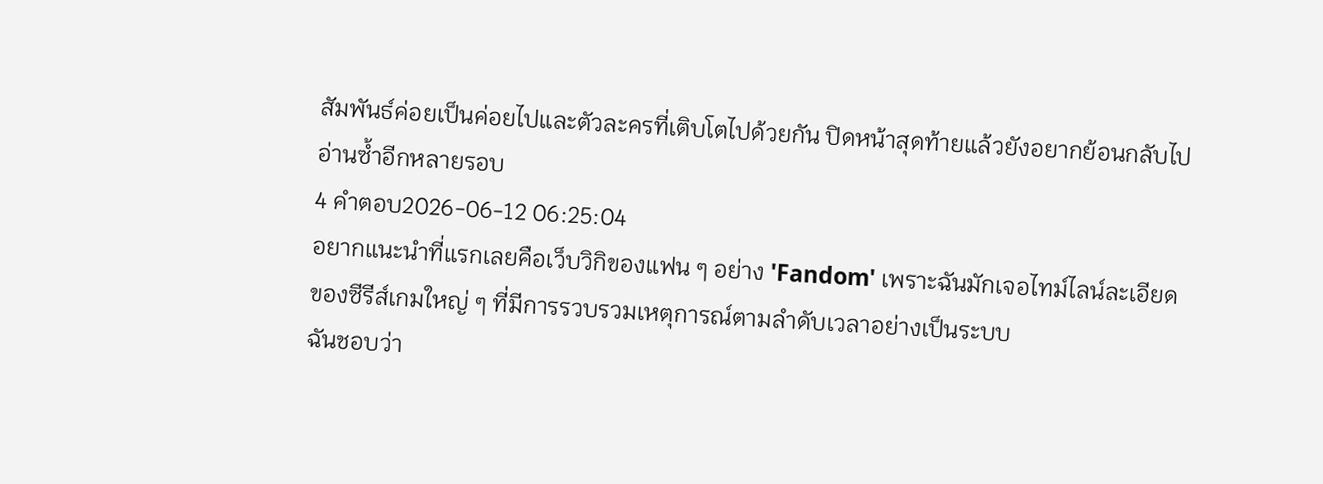สัมพันธ์ค่อยเป็นค่อยไปและตัวละครที่เติบโตไปด้วยกัน ปิดหน้าสุดท้ายแล้วยังอยากย้อนกลับไปอ่านซ้ำอีกหลายรอบ
4 คำตอบ2026-06-12 06:25:04
อยากแนะนำที่แรกเลยคือเว็บวิกิของแฟน ๆ อย่าง 'Fandom' เพราะฉันมักเจอไทม์ไลน์ละเอียดของซีรีส์เกมใหญ่ ๆ ที่มีการรวบรวมเหตุการณ์ตามลำดับเวลาอย่างเป็นระบบ
ฉันชอบว่า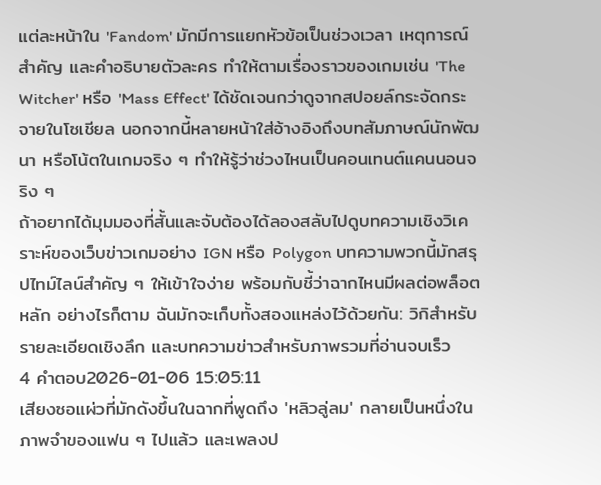แต่ละหน้าใน 'Fandom' มักมีการแยกหัวข้อเป็นช่วงเวลา เหตุการณ์สำคัญ และคำอธิบายตัวละคร ทำให้ตามเรื่องราวของเกมเช่น 'The Witcher' หรือ 'Mass Effect' ได้ชัดเจนกว่าดูจากสปอยล์กระจัดกระจายในโซเชียล นอกจากนี้หลายหน้าใส่อ้างอิงถึงบทสัมภาษณ์นักพัฒนา หรือโน้ตในเกมจริง ๆ ทำให้รู้ว่าช่วงไหนเป็นคอนเทนต์แคนนอนจริง ๆ
ถ้าอยากได้มุมมองที่สั้นและจับต้องได้ลองสลับไปดูบทความเชิงวิเคราะห์ของเว็บข่าวเกมอย่าง IGN หรือ Polygon บทความพวกนี้มักสรุปไทม์ไลน์สำคัญ ๆ ให้เข้าใจง่าย พร้อมกับชี้ว่าฉากไหนมีผลต่อพล็อตหลัก อย่างไรก็ตาม ฉันมักจะเก็บทั้งสองแหล่งไว้ด้วยกัน: วิกิสำหรับรายละเอียดเชิงลึก และบทความข่าวสำหรับภาพรวมที่อ่านจบเร็ว
4 คำตอบ2026-01-06 15:05:11
เสียงซอแผ่วที่มักดังขึ้นในฉากที่พูดถึง 'หลิวลู่ลม' กลายเป็นหนึ่งในภาพจำของแฟน ๆ ไปแล้ว และเพลงป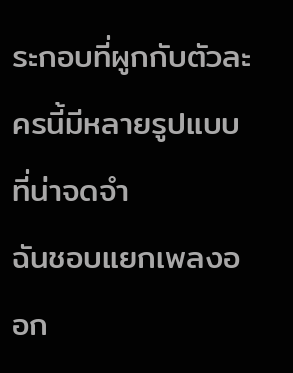ระกอบที่ผูกกับตัวละครนี้มีหลายรูปแบบที่น่าจดจำ
ฉันชอบแยกเพลงออก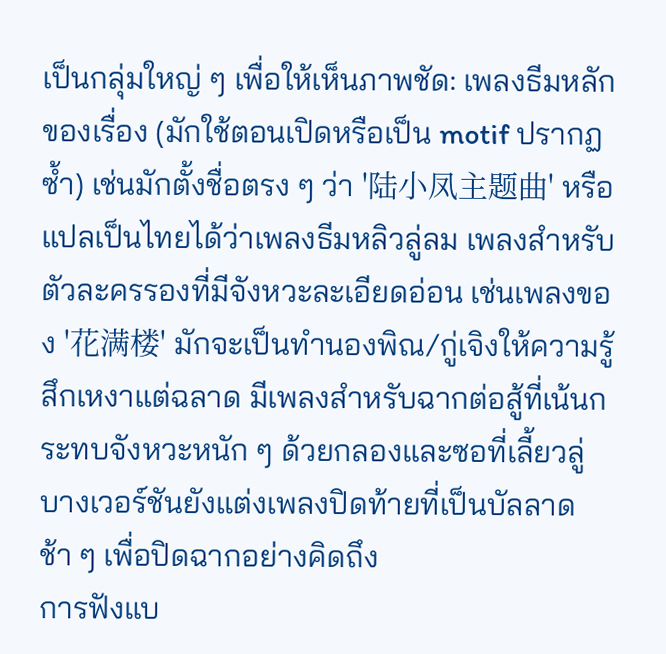เป็นกลุ่มใหญ่ ๆ เพื่อให้เห็นภาพชัด: เพลงธีมหลักของเรื่อง (มักใช้ตอนเปิดหรือเป็น motif ปรากฏซ้ำ) เช่นมักตั้งชื่อตรง ๆ ว่า '陆小凤主题曲' หรือแปลเป็นไทยได้ว่าเพลงธีมหลิวลู่ลม เพลงสำหรับตัวละครรองที่มีจังหวะละเอียดอ่อน เช่นเพลงของ '花满楼' มักจะเป็นทำนองพิณ/กู่เจิงให้ความรู้สึกเหงาแต่ฉลาด มีเพลงสำหรับฉากต่อสู้ที่เน้นกระทบจังหวะหนัก ๆ ด้วยกลองและซอที่เลี้ยวลู่ บางเวอร์ชันยังแต่งเพลงปิดท้ายที่เป็นบัลลาดช้า ๆ เพื่อปิดฉากอย่างคิดถึง
การฟังแบ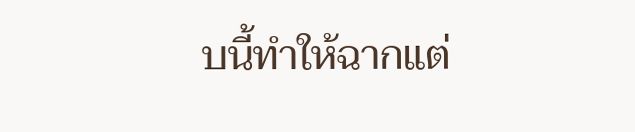บนี้ทำให้ฉากแต่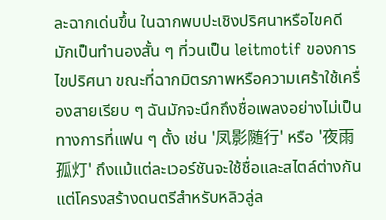ละฉากเด่นขึ้น ในฉากพบปะเชิงปริศนาหรือไขคดี มักเป็นทำนองสั้น ๆ ที่วนเป็น leitmotif ของการไขปริศนา ขณะที่ฉากมิตรภาพหรือความเศร้าใช้เครื่องสายเรียบ ๆ ฉันมักจะนึกถึงชื่อเพลงอย่างไม่เป็นทางการที่แฟน ๆ ตั้ง เช่น '凤影随行' หรือ '夜雨孤灯' ถึงแม้แต่ละเวอร์ชันจะใช้ชื่อและสไตล์ต่างกัน แต่โครงสร้างดนตรีสำหรับหลิวลู่ล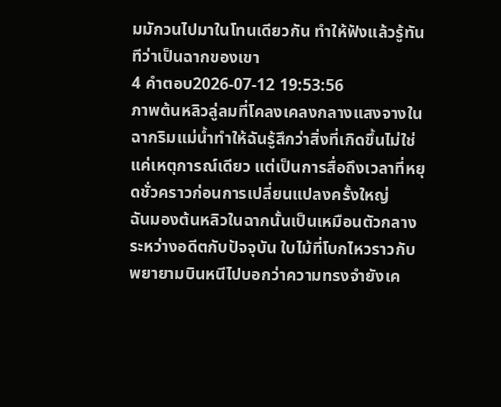มมักวนไปมาในโทนเดียวกัน ทำให้ฟังแล้วรู้ทันทีว่าเป็นฉากของเขา
4 คำตอบ2026-07-12 19:53:56
ภาพต้นหลิวลู่ลมที่โคลงเคลงกลางแสงจางในฉากริมแม่น้ำทำให้ฉันรู้สึกว่าสิ่งที่เกิดขึ้นไม่ใช่แค่เหตุการณ์เดียว แต่เป็นการสื่อถึงเวลาที่หยุดชั่วคราวก่อนการเปลี่ยนแปลงครั้งใหญ่
ฉันมองต้นหลิวในฉากนั้นเป็นเหมือนตัวกลางระหว่างอดีตกับปัจจุบัน ใบไม้ที่โบกไหวราวกับพยายามบินหนีไปบอกว่าความทรงจำยังเค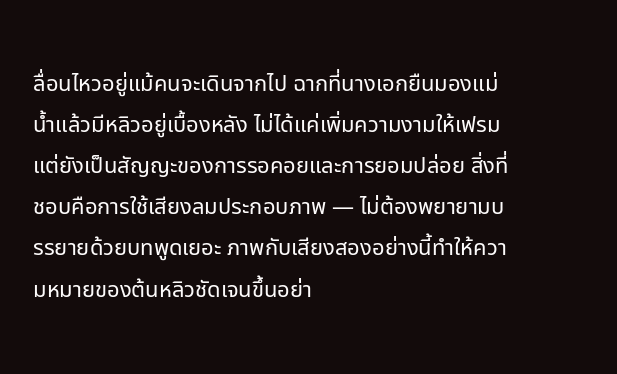ลื่อนไหวอยู่แม้คนจะเดินจากไป ฉากที่นางเอกยืนมองแม่น้ำแล้วมีหลิวอยู่เบื้องหลัง ไม่ได้แค่เพิ่มความงามให้เฟรม แต่ยังเป็นสัญญะของการรอคอยและการยอมปล่อย สิ่งที่ชอบคือการใช้เสียงลมประกอบภาพ — ไม่ต้องพยายามบรรยายด้วยบทพูดเยอะ ภาพกับเสียงสองอย่างนี้ทำให้ความหมายของต้นหลิวชัดเจนขึ้นอย่า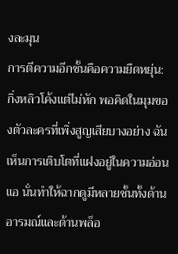งละมุน
การตีความอีกชั้นคือความยืดหยุ่น: กิ่งหลิวโค้งแต่ไม่หัก พอคิดในมุมของตัวละครที่เพิ่งสูญเสียบางอย่าง ฉันเห็นการเติบโตที่แฝงอยู่ในความอ่อนแอ นั่นทำให้ฉากดูมีหลายชั้นทั้งด้านอารมณ์และด้านพล็อ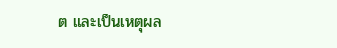ต และเป็นเหตุผล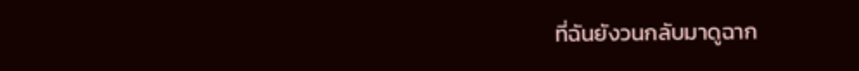ที่ฉันยังวนกลับมาดูฉาก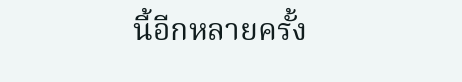นี้อีกหลายครั้ง